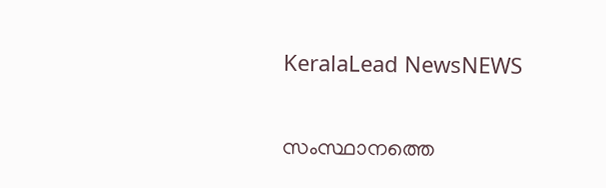KeralaLead NewsNEWS

സംസ്ഥാനത്തെ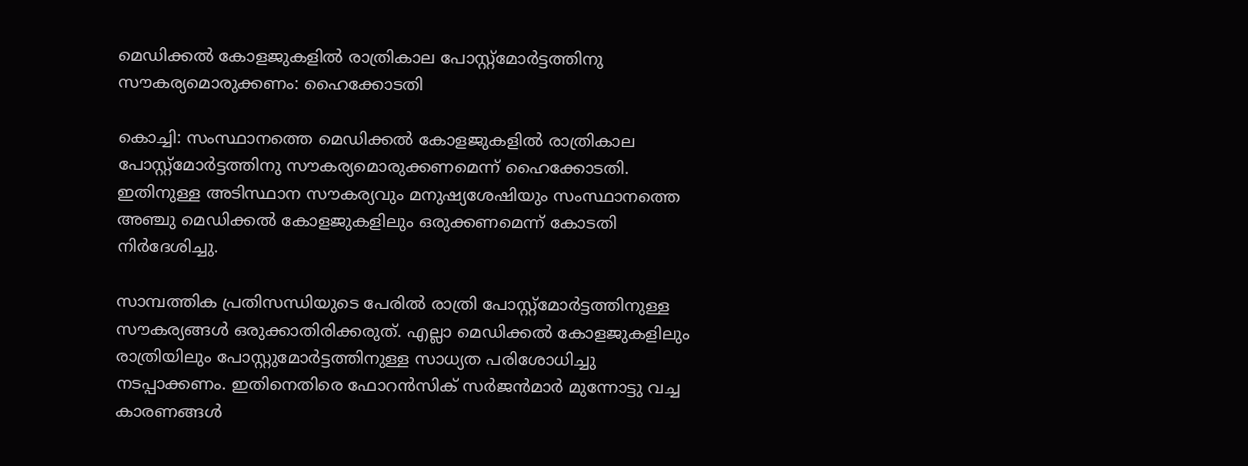മെഡിക്കല്‍ കോളജുകളില്‍ രാത്രികാല പോസ്റ്റ്‌മോര്‍ട്ടത്തിനു സൗകര്യമൊരുക്കണം: ഹൈക്കോടതി

കൊച്ചി: സംസ്ഥാനത്തെ മെഡിക്കല്‍ കോളജുകളില്‍ രാത്രികാല പോസ്റ്റ്‌മോര്‍ട്ടത്തിനു സൗകര്യമൊരുക്കണമെന്ന് ഹൈക്കോടതി. ഇതിനുള്ള അടിസ്ഥാന സൗകര്യവും മനുഷ്യശേഷിയും സംസ്ഥാനത്തെ അഞ്ചു മെഡിക്കല്‍ കോളജുകളിലും ഒരുക്കണമെന്ന് കോടതി നിര്‍ദേശിച്ചു.

സാമ്പത്തിക പ്രതിസന്ധിയുടെ പേരില്‍ രാത്രി പോസ്റ്റ്‌മോര്‍ട്ടത്തിനുള്ള സൗകര്യങ്ങള്‍ ഒരുക്കാതിരിക്കരുത്. എല്ലാ മെഡിക്കല്‍ കോളജുകളിലും രാത്രിയിലും പോസ്റ്റുമോര്‍ട്ടത്തിനുള്ള സാധ്യത പരിശോധിച്ചു നടപ്പാക്കണം. ഇതിനെതിരെ ഫോറന്‍സിക് സര്‍ജന്‍മാര്‍ മുന്നോട്ടു വച്ച കാരണങ്ങള്‍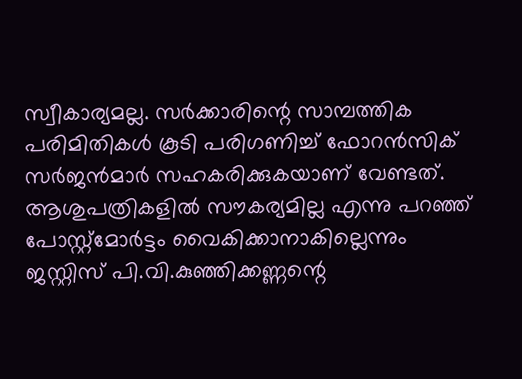സ്വീകാര്യമല്ല. സര്‍ക്കാരിന്റെ സാമ്പത്തിക പരിമിതികള്‍ കൂടി പരിഗണിച്ച് ഫോറന്‍സിക് സര്‍ജന്‍മാര്‍ സഹകരിക്കുകയാണ് വേണ്ടത്. ആശുപത്രികളില്‍ സൗകര്യമില്ല എന്നു പറഞ്ഞ് പോസ്റ്റ്‌മോര്‍ട്ടം വൈകിക്കാനാകില്ലെന്നും ജസ്റ്റിസ് പി.വി.കുഞ്ഞിക്കണ്ണന്റെ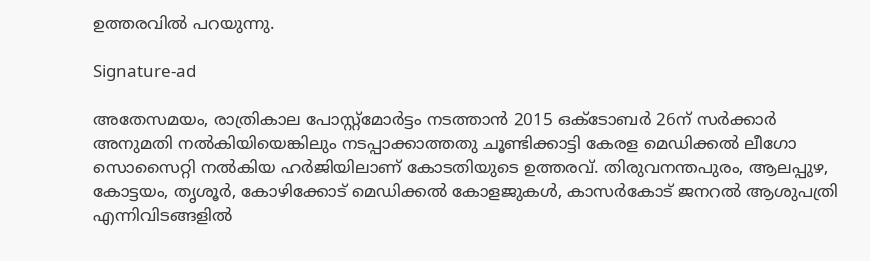ഉത്തരവില്‍ പറയുന്നു.

Signature-ad

അതേസമയം, രാത്രികാല പോസ്റ്റ്‌മോര്‍ട്ടം നടത്താന്‍ 2015 ഒക്ടോബര്‍ 26ന് സര്‍ക്കാര്‍ അനുമതി നല്‍കിയിയെങ്കിലും നടപ്പാക്കാത്തതു ചൂണ്ടിക്കാട്ടി കേരള മെഡിക്കല്‍ ലീഗോ സൊസൈറ്റി നല്‍കിയ ഹര്‍ജിയിലാണ് കോടതിയുടെ ഉത്തരവ്. തിരുവനന്തപുരം, ആലപ്പുഴ, കോട്ടയം, തൃശൂര്‍, കോഴിക്കോട് മെഡിക്കല്‍ കോളജുകള്‍, കാസര്‍കോട് ജനറല്‍ ആശുപത്രി എന്നിവിടങ്ങളില്‍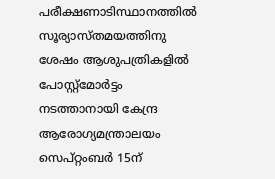പരീക്ഷണാടിസ്ഥാനത്തില്‍ സൂര്യാസ്തമയത്തിനു ശേഷം ആശുപത്രികളില്‍ പോസ്റ്റ്‌മോര്‍ട്ടം നടത്താനായി കേന്ദ്ര ആരോഗ്യമന്ത്രാലയം സെപ്റ്റംബര്‍ 15ന്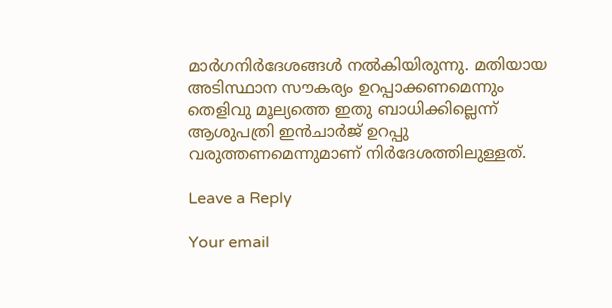മാര്‍ഗനിര്‍ദേശങ്ങള്‍ നല്‍കിയിരുന്നു. മതിയായ അടിസ്ഥാന സൗകര്യം ഉറപ്പാക്കണമെന്നും തെളിവു മൂല്യത്തെ ഇതു ബാധിക്കില്ലെന്ന് ആശുപത്രി ഇന്‍ചാര്‍ജ് ഉറപ്പു വരുത്തണമെന്നുമാണ് നിര്‍ദേശത്തിലുള്ളത്.

Leave a Reply

Your email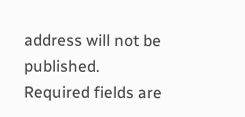address will not be published. Required fields are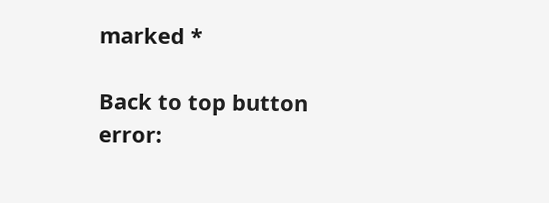marked *

Back to top button
error: